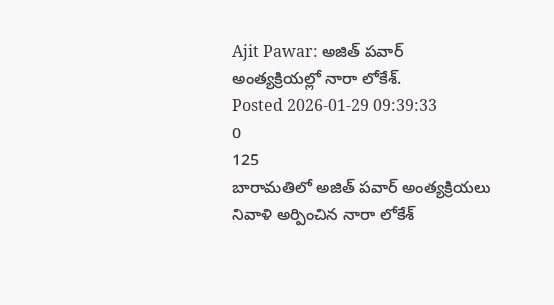Ajit Pawar: అజిత్ పవార్ అంత్యక్రియల్లో నారా లోకేశ్.
Posted 2026-01-29 09:39:33
0
125
బారామతిలో అజిత్ పవార్ అంత్యక్రియలు
నివాళి అర్పించిన నారా లోకేశ్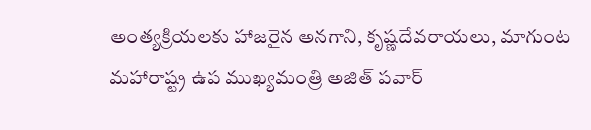అంత్యక్రియలకు హాజరైన అనగాని, కృష్ణదేవరాయలు, మాగుంట
మహారాష్ట్ర ఉప ముఖ్యమంత్రి అజిత్ పవార్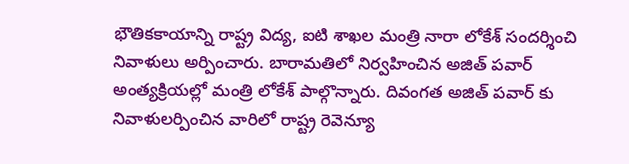భౌతికకాయాన్ని రాష్ట్ర విద్య, ఐటి శాఖల మంత్రి నారా లోకేశ్ సందర్శించి నివాళులు అర్పించారు. బారామతిలో నిర్వహించిన అజిత్ పవార్ అంత్యక్రియల్లో మంత్రి లోకేశ్ పాల్గొన్నారు. దివంగత అజిత్ పవార్ కు నివాళులర్పించిన వారిలో రాష్ట్ర రెవెన్యూ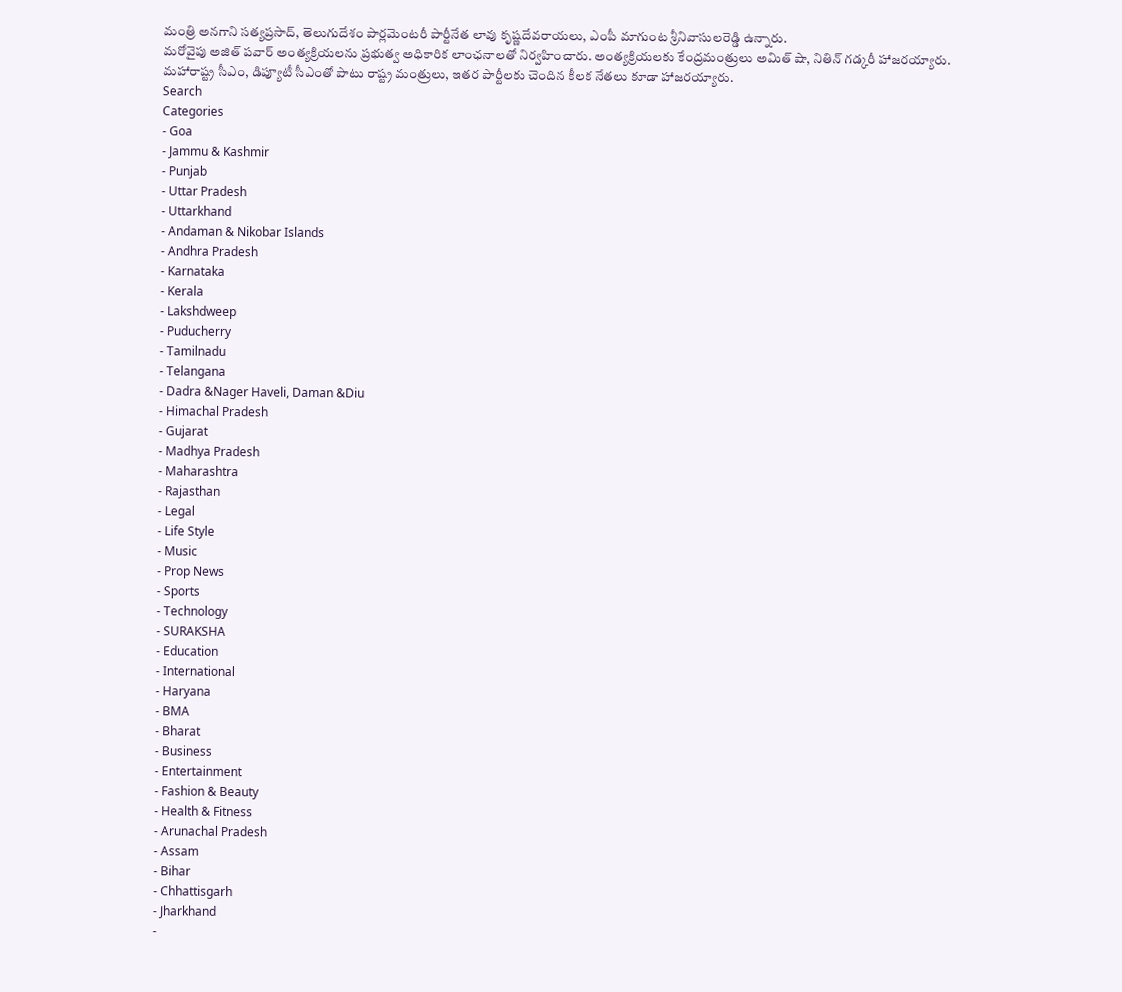మంత్రి అనగాని సత్యప్రసాద్, తెలుగుదేశం పార్లమెంటరీ పార్టీనేత లావు కృష్ణదేవరాయలు, ఎంపీ మాగుంట శ్రీనివాసులరెడ్డి ఉన్నారు.
మరోవైపు అజిత్ పవార్ అంత్యక్రియలను ప్రభుత్వ అధికారిక లాంఛనాలతో నిర్వహించారు. అంత్యక్రియలకు కేంద్రమంత్రులు అమిత్ షా, నితిన్ గడ్కరీ హాజరయ్యారు. మహారాష్ట్ర సీఎం, డిప్యూటీ సీఎంతో పాటు రాష్ట్ర మంత్రులు, ఇతర పార్టీలకు చెందిన కీలక నేతలు కూడా హాజరయ్యారు.
Search
Categories
- Goa
- Jammu & Kashmir
- Punjab
- Uttar Pradesh
- Uttarkhand
- Andaman & Nikobar Islands
- Andhra Pradesh
- Karnataka
- Kerala
- Lakshdweep
- Puducherry
- Tamilnadu
- Telangana
- Dadra &Nager Haveli, Daman &Diu
- Himachal Pradesh
- Gujarat
- Madhya Pradesh
- Maharashtra
- Rajasthan
- Legal
- Life Style
- Music
- Prop News
- Sports
- Technology
- SURAKSHA
- Education
- International
- Haryana
- BMA
- Bharat
- Business
- Entertainment
- Fashion & Beauty
- Health & Fitness
- Arunachal Pradesh
- Assam
- Bihar
- Chhattisgarh
- Jharkhand
-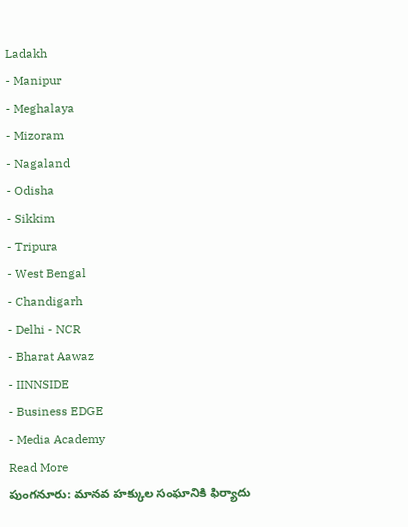Ladakh
- Manipur
- Meghalaya
- Mizoram
- Nagaland
- Odisha
- Sikkim
- Tripura
- West Bengal
- Chandigarh
- Delhi - NCR
- Bharat Aawaz
- IINNSIDE
- Business EDGE
- Media Academy
Read More
పుంగనూరు: మానవ హక్కుల సంఘానికి ఫిర్యాదు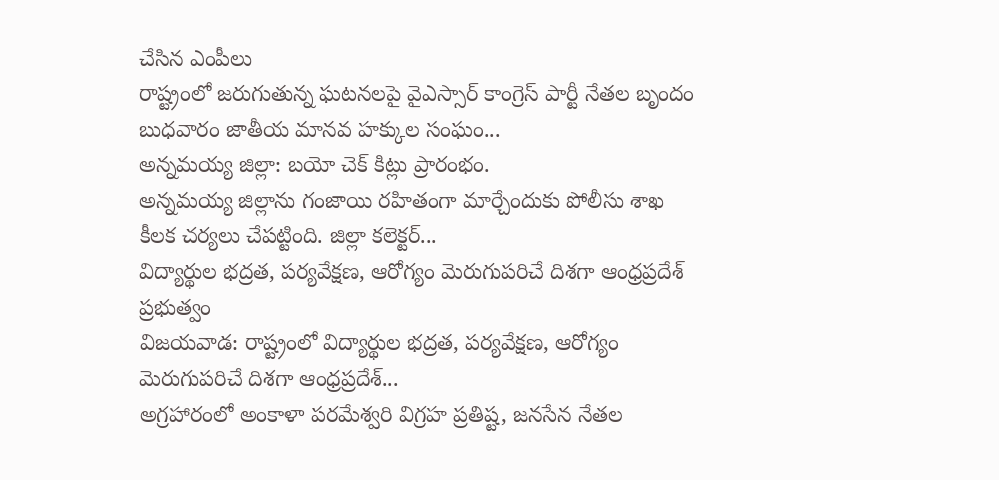చేసిన ఎంపీలు
రాష్ట్రంలో జరుగుతున్న ఘటనలపై వైఎస్సార్ కాంగ్రెస్ పార్టీ నేతల బృందం బుధవారం జాతీయ మానవ హక్కుల సంఘం...
అన్నమయ్య జిల్లా: బయో చెక్ కిట్లు ప్రారంభం.
అన్నమయ్య జిల్లాను గంజాయి రహితంగా మార్చేందుకు పోలీసు శాఖ కీలక చర్యలు చేపట్టింది. జిల్లా కలెక్టర్...
విద్యార్థుల భద్రత, పర్యవేక్షణ, ఆరోగ్యం మెరుగుపరిచే దిశగా ఆంధ్రప్రదేశ్ ప్రభుత్వం
విజయవాడ: రాష్ట్రంలో విద్యార్థుల భద్రత, పర్యవేక్షణ, ఆరోగ్యం మెరుగుపరిచే దిశగా ఆంధ్రప్రదేశ్...
అగ్రహారంలో అంకాళా పరమేశ్వరి విగ్రహ ప్రతిష్ట, జనసేన నేతల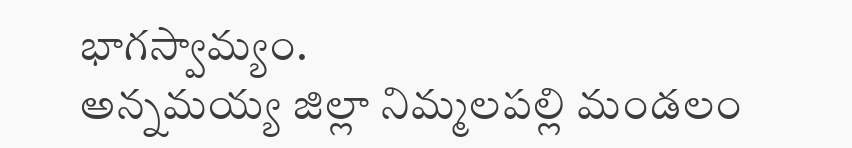భాగస్వామ్యం.
అన్నమయ్య జిల్లా నిమ్మలపల్లి మండలం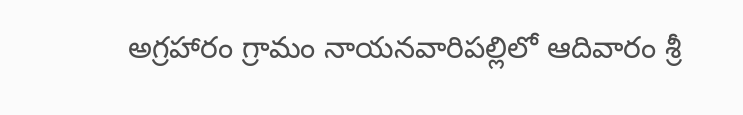అగ్రహారం గ్రామం నాయనవారిపల్లిలో ఆదివారం శ్రీ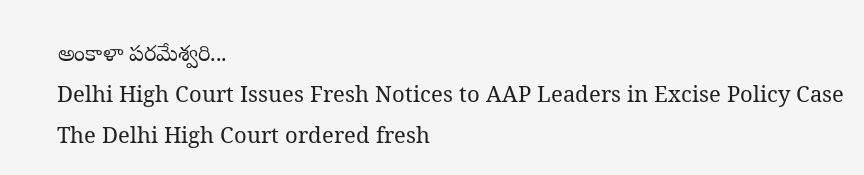అంకాళా పరమేశ్వరి...
Delhi High Court Issues Fresh Notices to AAP Leaders in Excise Policy Case
The Delhi High Court ordered fresh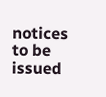notices to be issued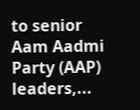to senior Aam Aadmi Party (AAP) leaders,...